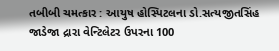તબીબી ચમત્કાર : આયુષ હોસ્પિટલના ડો.સત્યજીતસિંહ જાડેજા દ્રારા વેન્ટિલેટર ઉપરના 100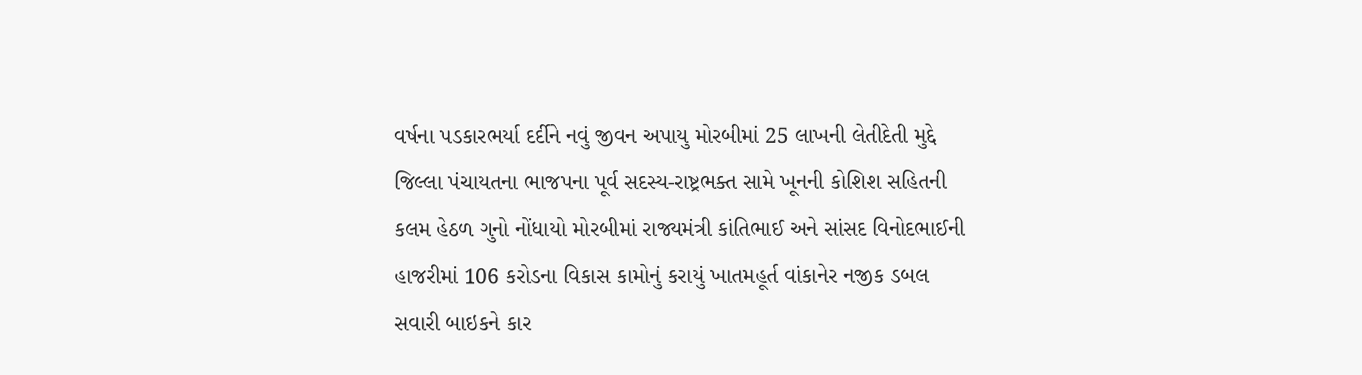વર્ષના પડકારભર્યા દર્દીને નવું જીવન અપાયુ મોરબીમાં 25 લાખની લેતીદેતી મુદ્દે જિલ્લા પંચાયતના ભાજપના પૂર્વ સદસ્ય-રાષ્ટ્રભક્ત સામે ખૂનની કોશિશ સહિતની કલમ હેઠળ ગુનો નોંધાયો મોરબીમાં રાજ્યમંત્રી કાંતિભાઈ અને સાંસદ વિનોદભાઈની હાજરીમાં 106 કરોડના વિકાસ કામોનું કરાયું ખાતમહૂર્ત વાંકાનેર નજીક ડબલ સવારી બાઇકને કાર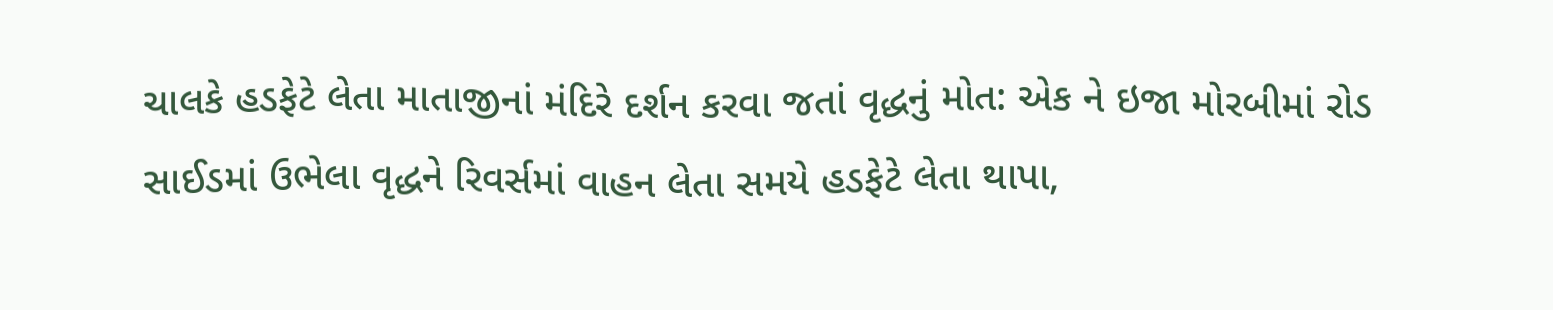ચાલકે હડફેટે લેતા માતાજીનાં મંદિરે દર્શન કરવા જતાં વૃદ્ધનું મોત: એક ને ઇજા મોરબીમાં રોડ સાઈડમાં ઉભેલા વૃદ્ધને રિવર્સમાં વાહન લેતા સમયે હડફેટે લેતા થાપા,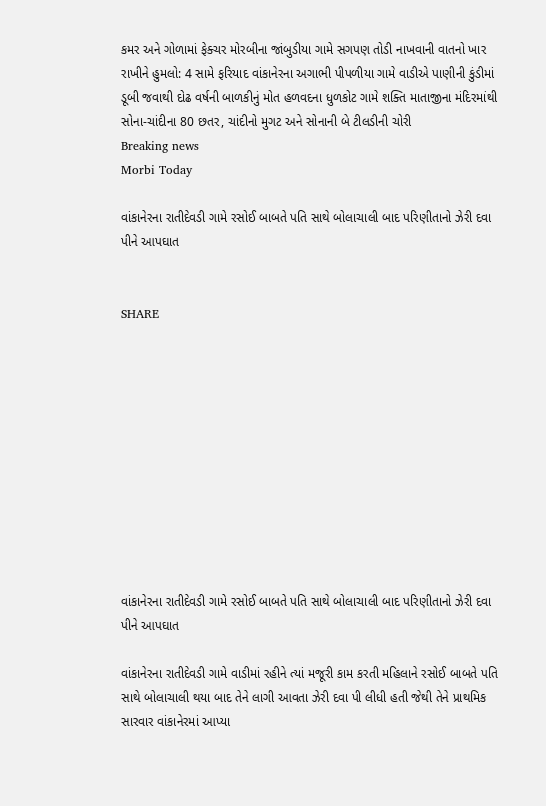કમર અને ગોળામાં ફેક્ચર મોરબીના જાંબુડીયા ગામે સગપણ તોડી નાખવાની વાતનો ખાર રાખીને હુમલો: 4 સામે ફરિયાદ વાંકાનેરના અગાભી પીપળીયા ગામે વાડીએ પાણીની કુંડીમાં ડૂબી જવાથી દોઢ વર્ષની બાળકીનું મોત હળવદના ધુળકોટ ગામે શક્તિ માતાજીના મંદિરમાંથી સોના-ચાંદીના 80 છતર, ચાંદીનો મુગટ અને સોનાની બે ટીલડીની ચોરી
Breaking news
Morbi Today

વાંકાનેરના રાતીદેવડી ગામે રસોઈ બાબતે પતિ સાથે બોલાચાલી બાદ પરિણીતાનો ઝેરી દવા પીને આપઘાત


SHARE











વાંકાનેરના રાતીદેવડી ગામે રસોઈ બાબતે પતિ સાથે બોલાચાલી બાદ પરિણીતાનો ઝેરી દવા પીને આપઘાત

વાંકાનેરના રાતીદેવડી ગામે વાડીમાં રહીને ત્યાં મજૂરી કામ કરતી મહિલાને રસોઈ બાબતે પતિ સાથે બોલાચાલી થયા બાદ તેને લાગી આવતા ઝેરી દવા પી લીધી હતી જેથી તેને પ્રાથમિક સારવાર વાંકાનેરમાં આપ્યા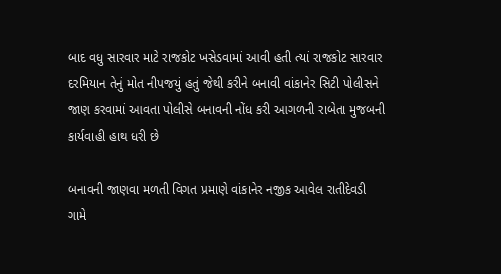બાદ વધુ સારવાર માટે રાજકોટ ખસેડવામાં આવી હતી ત્યાં રાજકોટ સારવાર દરમિયાન તેનું મોત નીપજયું હતું જેથી કરીને બનાવી વાંકાનેર સિટી પોલીસને જાણ કરવામાં આવતા પોલીસે બનાવની નોંધ કરી આગળની રાબેતા મુજબની કાર્યવાહી હાથ ધરી છે

બનાવની જાણવા મળતી વિગત પ્રમાણે વાંકાનેર નજીક આવેલ રાતીદેવડી ગામે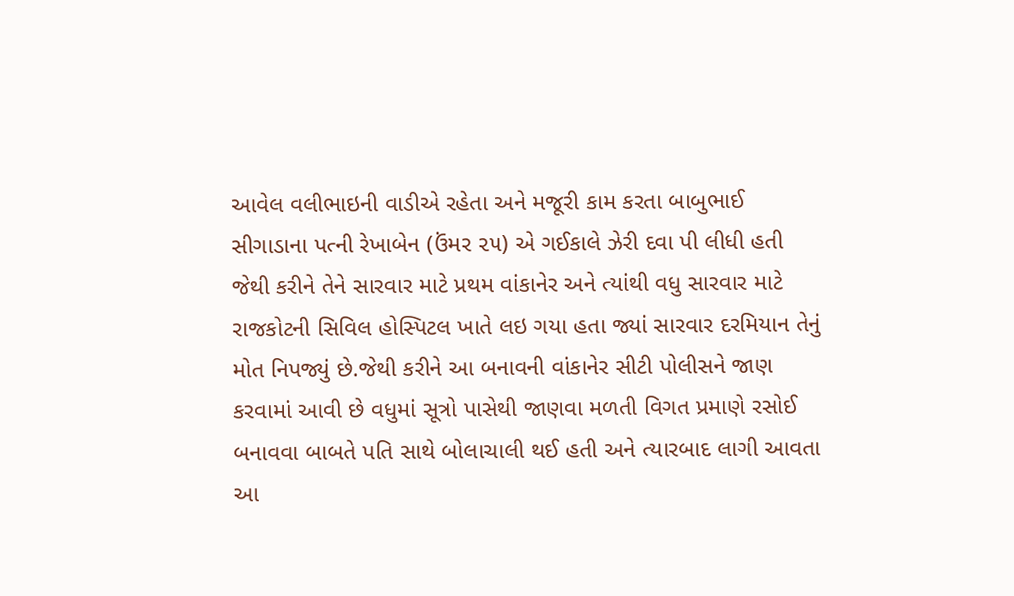આવેલ વલીભાઇની વાડીએ રહેતા અને મજૂરી કામ કરતા બાબુભાઈ સીગાડાના પત્ની રેખાબેન (ઉંમર ૨૫) એ ગઈકાલે ઝેરી દવા પી લીધી હતી જેથી કરીને તેને સારવાર માટે પ્રથમ વાંકાનેર અને ત્યાંથી વધુ સારવાર માટે રાજકોટની સિવિલ હોસ્પિટલ ખાતે લઇ ગયા હતા જ્યાં સારવાર દરમિયાન તેનું મોત નિપજ્યું છે.જેથી કરીને આ બનાવની વાંકાનેર સીટી પોલીસને જાણ કરવામાં આવી છે વધુમાં સૂત્રો પાસેથી જાણવા મળતી વિગત પ્રમાણે રસોઈ બનાવવા બાબતે પતિ સાથે બોલાચાલી થઈ હતી અને ત્યારબાદ લાગી આવતા આ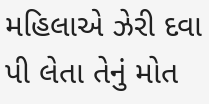મહિલાએ ઝેરી દવા પી લેતા તેનું મોત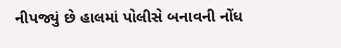નીપજ્યું છે હાલમાં પોલીસે બનાવની નોંધ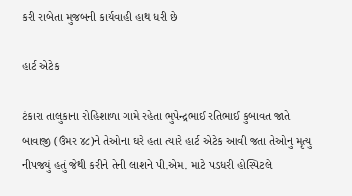કરી રાબેતા મુજબની કાર્યવાહી હાથ ધરી છે

હાર્ટ એટેક

ટંકારા તાલુકાના રોહિશાળા ગામે રહેતા ભુપેન્દ્રભાઈ રતિભાઈ કુબાવત જાતે બાવાજી (ઉંમર ૪૮)ને તેઓના ઘરે હતા ત્યારે હાર્ટ એટેક આવી જતા તેઓનુ મૃત્યુ નીપજયું હતું જેથી કરીને તેની લાશને પી.એમ. માટે પડધરી હોસ્પિટલે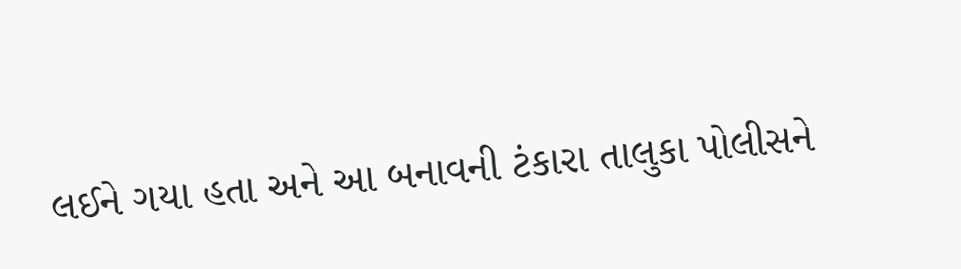લઈને ગયા હતા અને આ બનાવની ટંકારા તાલુકા પોલીસને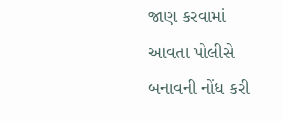જાણ કરવામાં આવતા પોલીસે બનાવની નોંધ કરી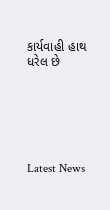કાર્યવાહી હાથ ધરેલ છે






Latest News